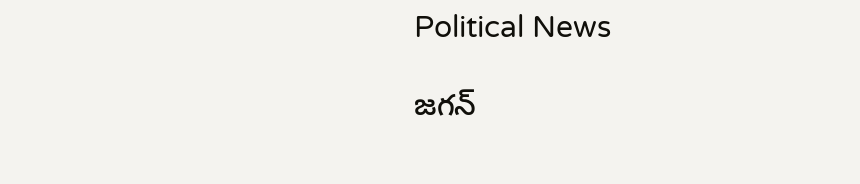Political News

జగన్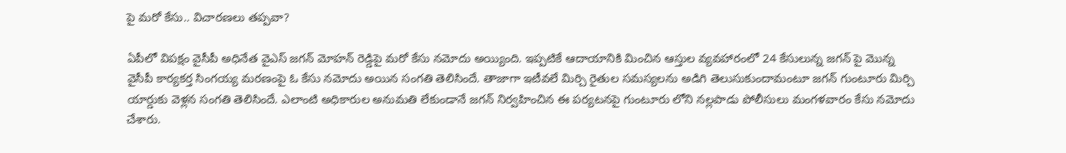పై మరో కేసు.. విచారణలు తప్పవా?

ఏపీలో విపక్షం వైసీపీ అధినేత వైఎస్ జగన్ మోహన్ రెడ్డిపై మరో కేసు నమోదు అయ్యింది. ఇప్పటికే ఆదాయానికి మించిన ఆస్తుల వ్యవహారంలో 24 కేసులున్న జగన్ పై మొన్న వైసీపీ కార్యకర్త సింగయ్య మరణంపై ఓ కేసు నమోదు అయిన సంగతి తెలిసిందే. తాజాగా ఇటీవలే మిర్చి రైతుల సమస్యలను అడిగి తెలుసుకుందామంటూ జగన్ గుంటూరు మిర్చి యార్డుకు వెళ్లన సంగతి తెలిసిందే. ఎలాంటి అధికారుల అనుమతి లేకుండానే జగన్ నిర్వహించిన ఈ పర్యటనపై గుంటూరు లోని నల్లపాడు పోలీసులు మంగళవారం కేసు నమోదు చేశారు.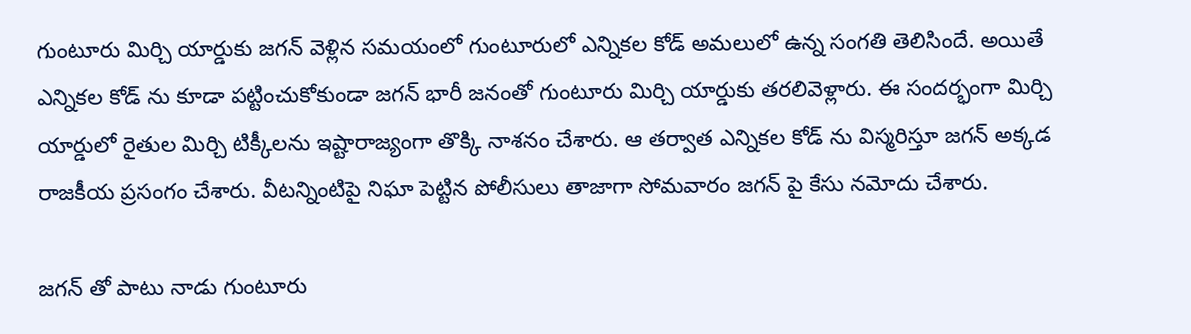గుంటూరు మిర్చి యార్డుకు జగన్ వెళ్లిన సమయంలో గుంటూరులో ఎన్నికల కోడ్ అమలులో ఉన్న సంగతి తెలిసిందే. అయితే ఎన్నికల కోడ్ ను కూడా పట్టించుకోకుండా జగన్ భారీ జనంతో గుంటూరు మిర్చి యార్డుకు తరలివెళ్లారు. ఈ సందర్భంగా మిర్చి యార్డులో రైతుల మిర్చి టిక్కీలను ఇష్టారాజ్యంగా తొక్కి నాశనం చేశారు. ఆ తర్వాత ఎన్నికల కోడ్ ను విస్మరిస్తూ జగన్ అక్కడ రాజకీయ ప్రసంగం చేశారు. వీటన్నింటిపై నిఘా పెట్టిన పోలీసులు తాజాగా సోమవారం జగన్ పై కేసు నమోదు చేశారు.

జగన్ తో పాటు నాడు గుంటూరు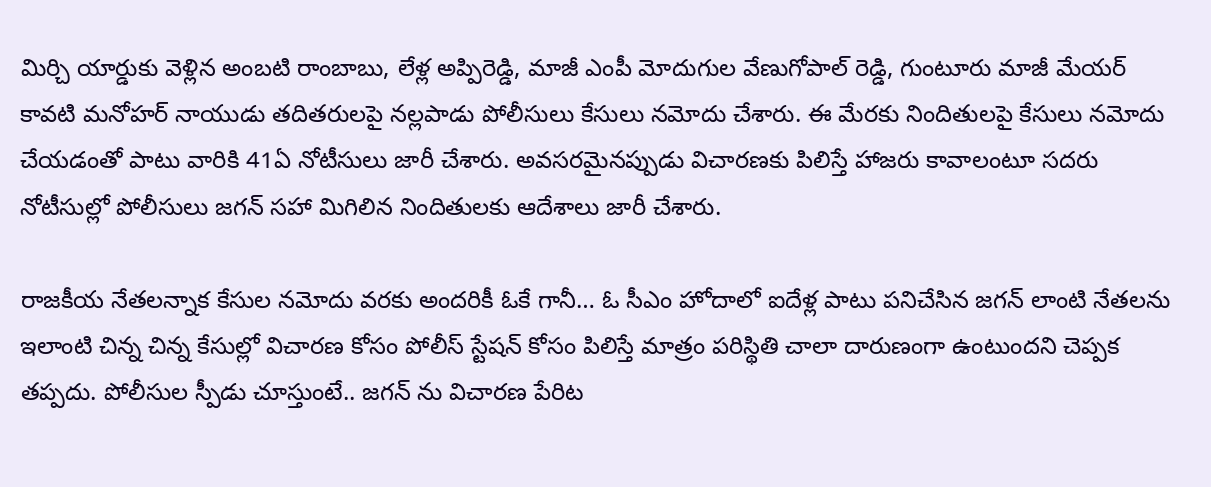మిర్చి యార్డుకు వెళ్లిన అంబటి రాంబాబు, లేళ్ల అప్పిరెడ్డి, మాజీ ఎంపీ మోదుగుల వేణుగోపాల్ రెడ్డి, గుంటూరు మాజీ మేయర్ కావటి మనోహర్ నాయుడు తదితరులపై నల్లపాడు పోలీసులు కేసులు నమోదు చేశారు. ఈ మేరకు నిందితులపై కేసులు నమోదు చేయడంతో పాటు వారికి 41ఏ నోటీసులు జారీ చేశారు. అవసరమైనప్పుడు విచారణకు పిలిస్తే హాజరు కావాలంటూ సదరు నోటీసుల్లో పోలీసులు జగన్ సహా మిగిలిన నిందితులకు ఆదేశాలు జారీ చేశారు.

రాజకీయ నేతలన్నాక కేసుల నమోదు వరకు అందరికీ ఓకే గానీ… ఓ సీఎం హోదాలో ఐదేళ్ల పాటు పనిచేసిన జగన్ లాంటి నేతలను ఇలాంటి చిన్న చిన్న కేసుల్లో విచారణ కోసం పోలీస్ స్టేషన్ కోసం పిలిస్తే మాత్రం పరిస్థితి చాలా దారుణంగా ఉంటుందని చెప్పక తప్పదు. పోలీసుల స్పీడు చూస్తుంటే.. జగన్ ను విచారణ పేరిట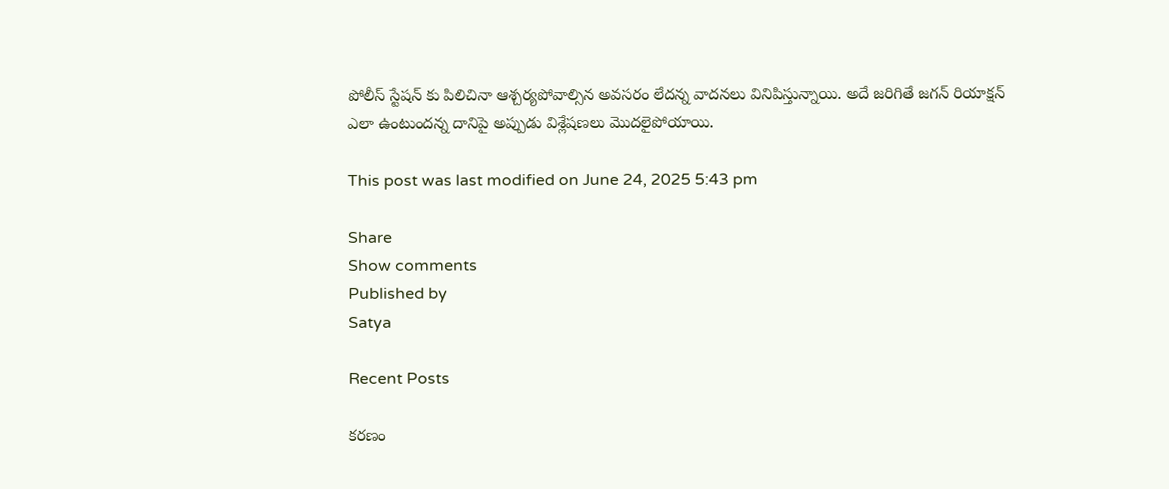పోలీస్ స్టేషన్ కు పిలిచినా ఆశ్చర్యపోవాల్సిన అవసరం లేదన్న వాదనలు వినిపిస్తున్నాయి. అదే జరిగితే జగన్ రియాక్షన్ ఎలా ఉంటుందన్న దానిపై అప్పుడు విశ్లేషణలు మొదలైపోయాయి.

This post was last modified on June 24, 2025 5:43 pm

Share
Show comments
Published by
Satya

Recent Posts

క‌ర‌ణం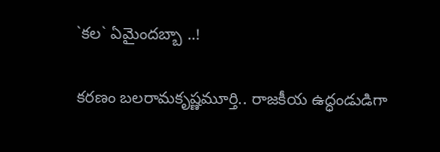`క‌ల‌` ఏమైంద‌బ్బా ..!

క‌ర‌ణం బ‌ల‌రామ‌కృష్ణ‌మూర్తి.. రాజ‌కీయ ఉద్ధండుడిగా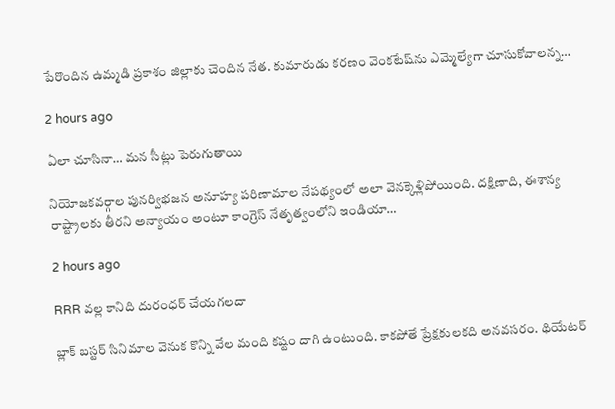పేరొందిన ఉమ్మ‌డి ప్ర‌కాశం జిల్లాకు చెందిన నేత‌. కుమారుడు క‌ర‌ణం వెంక‌టేష్‌ను ఎమ్మెల్యేగా చూసుకోవాల‌న్న…

2 hours ago

ఏలా చూసినా… మన సీట్లు పెరుగుతాయి

నియోజకవర్గాల పునర్విభజన అనూహ్య పరిణామాల నేపథ్యంలో అలా వెనక్కెళ్లిపోయింది. దక్షిణాది, ఈశాన్య రాష్ట్రాలకు తీరని అన్యాయం అంటూ కాంగ్రెస్ నేతృత్వంలోని ఇండియా…

2 hours ago

RRR వల్ల కానిది దురంధర్ చేయగలదా

బ్లాక్ బస్టర్ సినిమాల వెనుక కొన్ని వేల మంది కష్టం దాగి ఉంటుంది. కాకపోతే ప్రేక్షకులకది అనవసరం. థియేటర్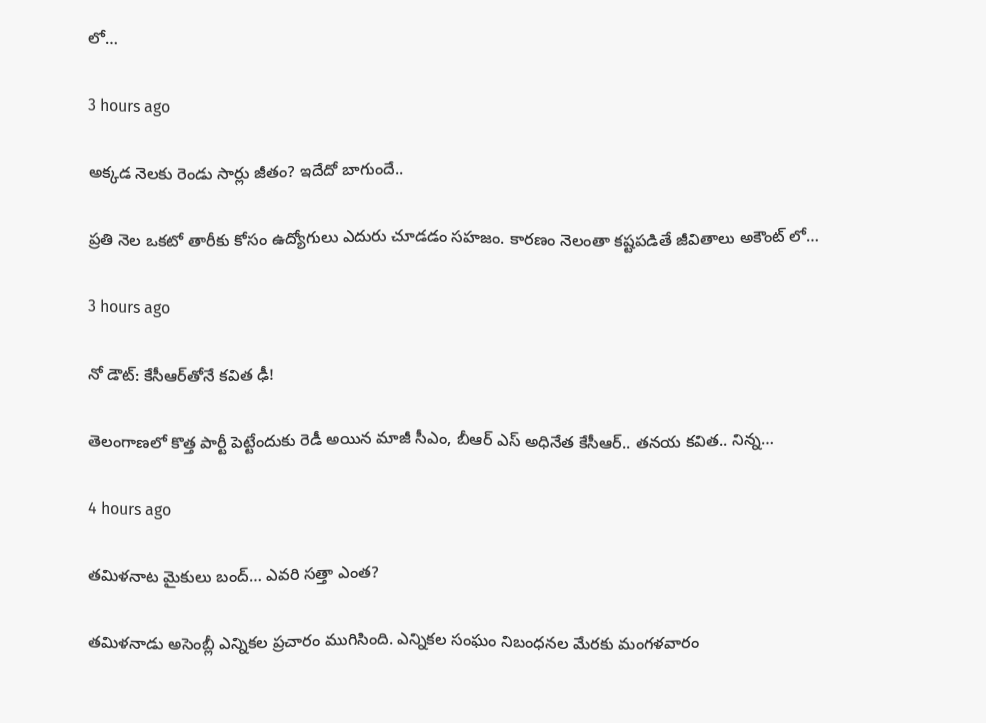లో…

3 hours ago

అక్కడ నెలకు రెండు సార్లు జీతం? ఇదేదో బాగుందే..

ప్రతి నెల ఒకటో తారీకు కోసం ఉద్యోగులు ఎదురు చూడడం సహజం. కారణం నెలంతా కష్టపడితే జీవితాలు అకౌంట్ లో…

3 hours ago

నో డౌట్‌: కేసీఆర్‌తోనే క‌విత ఢీ!

తెలంగాణ‌లో కొత్త పార్టీ పెట్టేందుకు రెడీ అయిన మాజీ సీఎం, బీఆర్ ఎస్ అధినేత కేసీఆర్‌.. త‌న‌య క‌విత.. నిన్న…

4 hours ago

త‌మిళ‌నాట మైకులు బంద్‌… ఎవ‌రి సత్తా ఎంత‌?

త‌మిళ‌నాడు అసెంబ్లీ ఎన్నిక‌ల ప్ర‌చారం ముగిసింది. ఎన్నిక‌ల సంఘం నిబంధ‌న‌ల మేర‌కు మంగ‌ళ‌వారం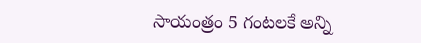సాయంత్రం 5 గంట‌లకే అన్ని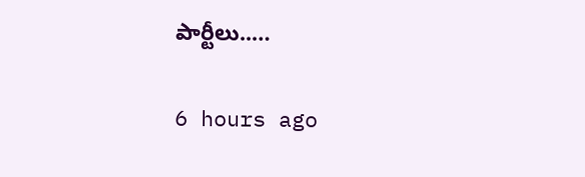పార్టీలు..…

6 hours ago